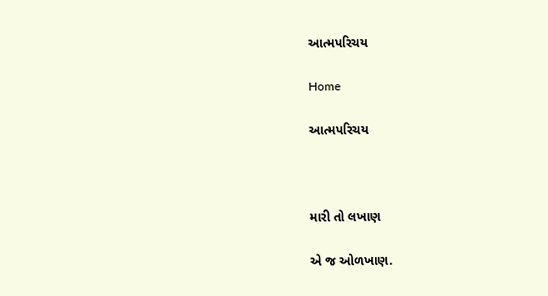આત્મપરિચય

Home

આત્મપરિચય



મારી તો લખાણ

એ જ ઓળખાણ.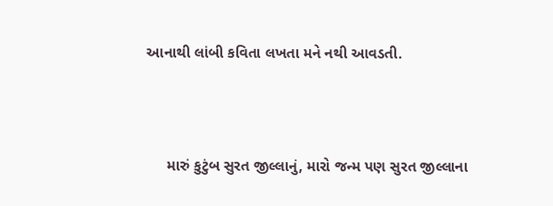આનાથી લાંબી કવિતા લખતા મને નથી આવડતી.



     મારું કુટુંબ સુરત જીલ્લાનું, મારો જન્મ પણ સુરત જીલ્લાના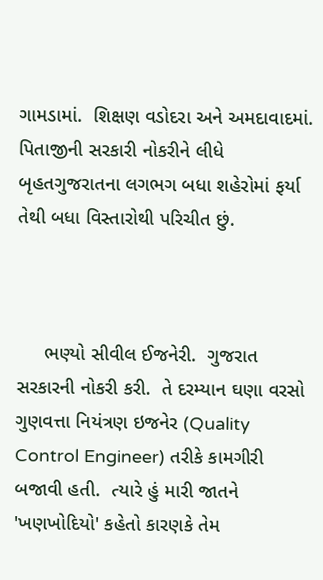ગામડામાં.  શિક્ષણ વડોદરા અને અમદાવાદમાં.  પિતાજીની સરકારી નોકરીને લીધે બૃહતગુજરાતના લગભગ બધા શહેરોમાં ફર્યા તેથી બધા વિસ્તારોથી પરિચીત છું.



     ભણ્યો સીવીલ ઈજનેરી.  ગુજરાત સરકારની નોકરી કરી.  તે દરમ્યાન ઘણા વરસો ગુણવત્તા નિયંત્રણ ઇજનેર (Quality Control Engineer) તરીકે કામગીરી બજાવી હતી.  ત્યારે હું મારી જાતને 'ખણખોદિયો' કહેતો કારણકે તેમ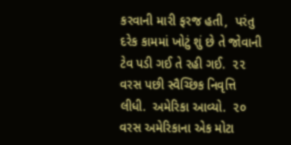કરવાની મારી ફરજ હતી,  પરંતુ દરેક કામમાં ખોટું શું છે તે જોવાની ટેવ પડી ગઈ તે રહી ગઈ.  ૨૨ વરસ પછી સ્વૈચ્છિક નિવૃત્તિ લીધી.  અમેરિકા આવ્યો.  ૨૦ વરસ અમેરિકાના એક મોટા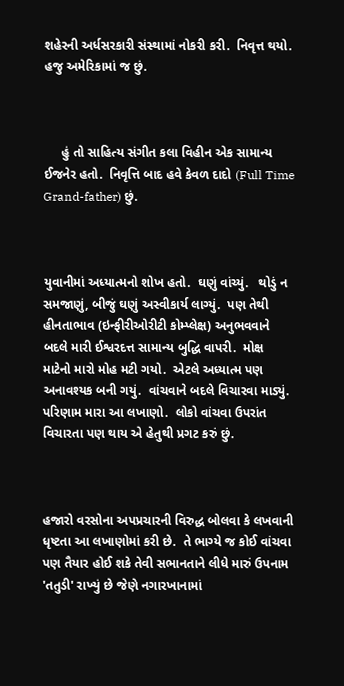શહેરની અર્ધસરકારી સંસ્થામાં નોકરી કરી.  નિવૃત્ત થયો.  હજુ અમેરિકામાં જ છું.



     હું તો સાહિત્ય સંગીત કલા વિહીન એક સામાન્ય ઈજનેર હતો.  નિવૃત્તિ બાદ હવે કેવળ દાદો (Full Time Grand-father) છું.



યુવાનીમાં અધ્યાત્મનો શોખ હતો.  ઘણું વાંચ્યું.   થોડું ન સમજાણું, બીજું ઘણું અસ્વીકાર્ય લાગ્યું.  પણ તેથી હીનતાભાવ (ઇન્ફીરીઓરીટી કોમ્પ્લેક્ષ) અનુભવવાને બદલે મારી ઈશ્વરદત્ત સામાન્ય બુદ્ધિ વાપરી.  મોક્ષ માટેનો મારો મોહ મટી ગયો.  એટલે અધ્યાત્મ પણ અનાવશ્યક બની ગયું.  વાંચવાને બદલે વિચારવા માડ્યું.  પરિણામ મારા આ લખાણો.  લોકો વાંચવા ઉપરાંત વિચારતા પણ થાય એ હેતુથી પ્રગટ કરું છું.



હજારો વરસોના અપપ્રચારની વિરુદ્ધ બોલવા કે લખવાની ધૃષ્ટતા આ લખાણોમાં કરી છે.  તે ભાગ્યે જ કોઈ વાંચવા પણ તૈયાર હોઈ શકે તેવી સભાનતાને લીધે મારું ઉપનામ 'તતુડી' રાખ્યું છે જેણે નગારખાનામાં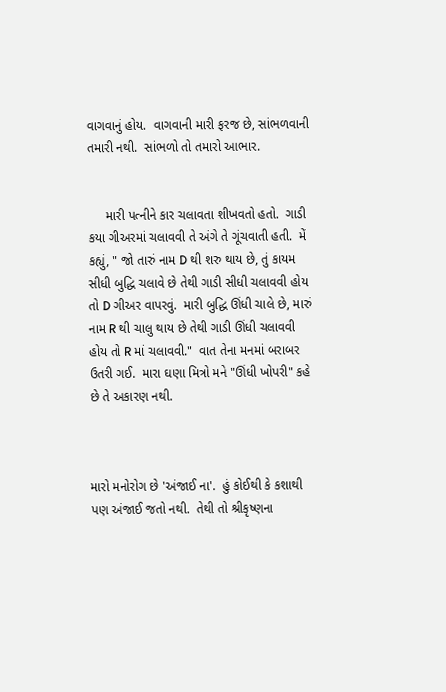વાગવાનું હોય.  વાગવાની મારી ફરજ છે, સાંભળવાની તમારી નથી.  સાંભળો તો તમારો આભાર.


     મારી પત્નીને કાર ચલાવતા શીખવતો હતો.  ગાડી કયા ગીઅરમાં ચલાવવી તે અંગે તે ગૂંચવાતી હતી.  મેં કહ્યું, " જો તારું નામ D થી શરુ થાય છે, તું કાયમ સીધી બુદ્ધિ ચલાવે છે તેથી ગાડી સીધી ચલાવવી હોય તો D ગીઅર વાપરવું.  મારી બુદ્ધિ ઊંધી ચાલે છે, મારું નામ R થી ચાલુ થાય છે તેથી ગાડી ઊંધી ચલાવવી હોય તો R માં ચલાવવી."  વાત તેના મનમાં બરાબર ઉતરી ગઈ.  મારા ઘણા મિત્રો મને "ઊંધી ખોપરી" કહે છે તે અકારણ નથી.



મારો મનોરોગ છે 'અંજાઈ ના'.  હું કોઈથી કે કશાથી પણ અંજાઈ જતો નથી.  તેથી તો શ્રીકૃષ્ણના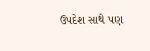ઉપદેશ સાથે પણ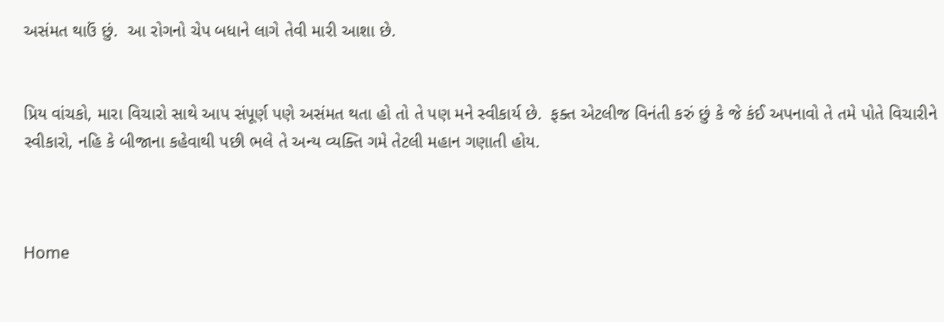અસંમત થાઉં છું.  આ રોગનો ચેપ બધાને લાગે તેવી મારી આશા છે.


પ્રિય વાંચકો, મારા વિચારો સાથે આપ સંપૂર્ણ પણે અસંમત થતા હો તો તે પણ મને સ્વીકાર્ય છે.  ફક્ત એટલીજ વિનંતી કરું છું કે જે કંઈ અપનાવો તે તમે પોતે વિચારીને સ્વીકારો, નહિ કે બીજાના કહેવાથી પછી ભલે તે અન્ય વ્યક્તિ ગમે તેટલી મહાન ગણાતી હોય.



Home